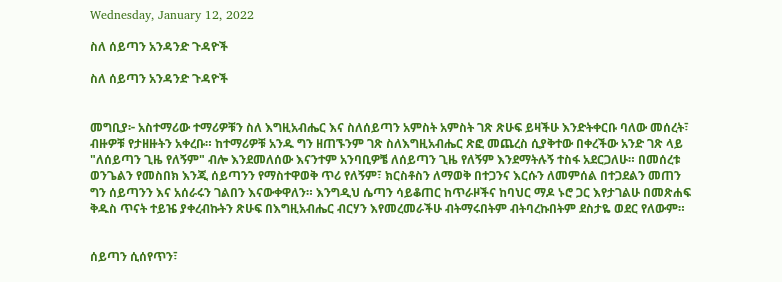Wednesday, January 12, 2022

ስለ ሰይጣን አንዳንድ ጉዳዮች

ስለ ሰይጣን አንዳንድ ጉዳዮች


መግቢያ፦ አስተማሪው ተማሪዎቹን ስለ እግዚአብሔር እና ስለሰይጣን አምስት አምስት ገጽ ጽሁፍ ይዛችሁ እንድትቀርቡ ባለው መሰረት፣ ብዙዎቹ የታዘዙትን አቀረቡ። ከተማሪዎቹ አንዱ ግን ዘጠኙንም ገጽ ስለእግዚአብሔር ጽፎ መጨረስ ሲያቅተው በቀረችው አንድ ገጽ ላይ "ለሰይጣን ጊዜ የለኝም" ብሎ እንደመለሰው እናንተም አንባቢዎቼ ለሰይጣን ጊዜ የለኝም እንደማትሉኝ ተስፋ አደርጋለሁ። በመሰረቱ ወንጌልን የመስበክ እንጂ ሰይጣንን የማስተዋወቅ ጥሪ የለኝም፣ ክርስቶስን ለማወቅ በተጋንና እርሱን ለመምሰል በተጋደልን መጠን ግን ሰይጣንን እና አሰራሩን ገልበን እናውቀዋለን። እንግዲህ ሴጣን ሳይቆጠር ከጥራዞችና ከባህር ማዶ ኑሮ ጋር እየታገልሁ በመጽሐፍ ቅዱስ ጥናት ተይዤ ያቀረብኩትን ጽሁፍ በእግዚአብሔር ብርሃን እየመረመራችሁ ብትማሩበትም ብትባረኩበትም ደስታዬ ወደር የለውም።


ሰይጣን ሲሰየጥን፣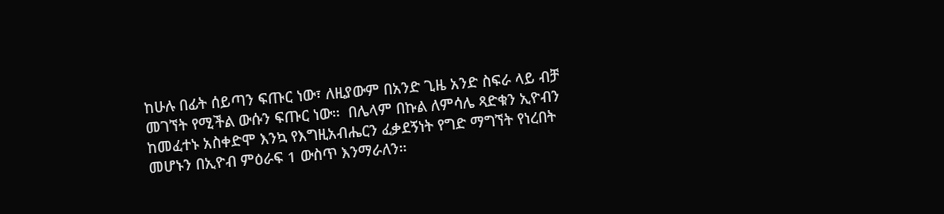ከሁሉ በፊት ሰይጣን ፍጡር ነው፣ ለዚያውም በአንድ ጊዜ አንድ ስፍራ ላይ ብቻ መገኘት የሚችል ውሱን ፍጡር ነው።  በሌላም በኩል ለምሳሌ ጻድቁን ኢዮብን ከመፈተኑ አስቀድሞ እንኳ የእግዚአብሔርን ፈቃደኝነት የግድ ማግኘት የነረበት መሆኑን በኢዮብ ምዕራፍ 1 ውስጥ እንማራለን።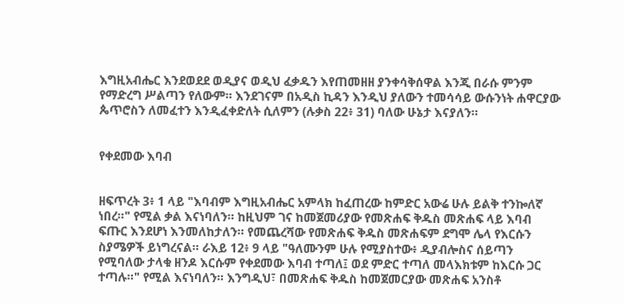እግዚአብሔር እንደወደደ ወዲያና ወዲህ ፈቃዱን እየጠመዘዘ ያንቀሳቅሰዋል እንጂ በራሱ ምንም የማድረግ ሥልጣን የለውም። እንደገናም በአዲስ ኪዳን እንዲህ ያለውን ተመሳሳይ ውሱንነት ሐዋርያው ጴጥሮስን ለመፈተን እንዲፈቀድለት ሲለምን (ሉቃስ 22፥ 31) ባለው ሁኔታ እናያለን።


የቀደመው እባብ


ዘፍጥረት 3፥ 1 ላይ "እባብም እግዚአብሔር አምላክ ከፈጠረው ከምድር አውሬ ሁሉ ይልቅ ተንኰለኛ ነበረ።" የሚል ቃል እናነባለን። ከዚህም ገና ከመጀመሪያው የመጽሐፍ ቅዱስ መጽሐፍ ላይ እባብ ፍጡር እንደሆነ እንመለከታለን። የመጨረሻው የመጽሐፍ ቅዱስ መጽሐፍም ደግሞ ሌላ የእርሱን ስያሜዎች ይነግረናል። ራእይ 12፥ 9 ላይ "ዓለሙንም ሁሉ የሚያስተው፥ ዲያብሎስና ሰይጣን የሚባለው ታላቁ ዘንዶ እርሱም የቀደመው እባብ ተጣለ፤ ወደ ምድር ተጣለ መላእክቱም ከእርሱ ጋር ተጣሉ።" የሚል እናነባለን። እንግዲህ፣ በመጽሐፍ ቅዱስ ከመጀመርያው መጽሐፍ አንስቶ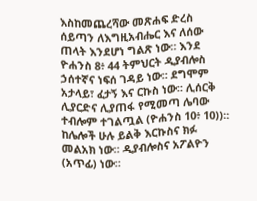እስከመጨረሻው መጽሐፍ ድረስ ሰይጣን ለእግዚአብሔር እና ለሰው ጠላት እንደሆነ ግልጽ ነው። እንደ ዮሐንስ 8፥ 44 ትምህርት ዲያብሎስ ኃሰተኛና ነፍሰ ገዳይ ነው። ደግሞም አታላይ፣ ፈታኝ እና ርኩስ ነው። ሊሰርቅ ሊያርድና ሊያጠፋ የሚመጣ ሌባው ተብሎም ተገልጧል (ዮሐንስ 10፥ 10))። ከሌሎች ሁሉ ይልቅ እርኩስና ክፉ መልአክ ነው። ዲያብሎስና አፖልዮን (አጥፊ) ነው።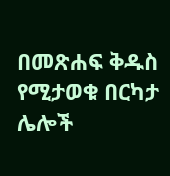በመጽሐፍ ቅዱስ የሚታወቁ በርካታ ሌሎች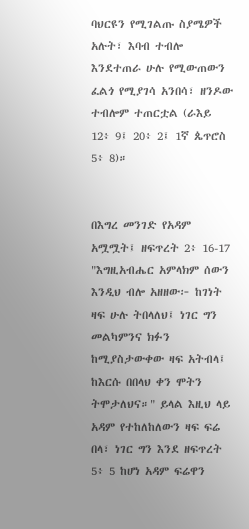ባህርዩን የሚገልጡ ስያሜዎች አሉት፣ እባብ ተብሎ እንደተጠራ ሁሉ የሚውጠውን ፈልጎ የሚያገሳ አንበሳ፣ ዘንዶው ተብሎም ተጠርቷል (ራእይ 12፥ 9፤ 20፥ 2፤ 1ኛ ጴጥሮስ 5፥ 8)።


በእግረ መንገድ የአዳም አሟሟት፤ ዘፍጥረት 2፥ 16-17 "እግዚአብሔር አምላክም ሰውን እንዲህ ብሎ አዘዘው፦ ከገነት ዛፍ ሁሉ ትበላለህ፤ ነገር ግን መልካምንና ክፉን ከሚያስታውቀው ዛፍ አትብላ፤ ከእርሱ በበላህ ቀን ሞትን ትሞታለህና።" ይላል እዚህ ላይ አዳም የተከለከለውን ዛፍ ፍሬ በላ፣ ነገር ግን እንደ ዘፍጥረት 5፥ 5 ከሆነ አዳም ፍሬዋን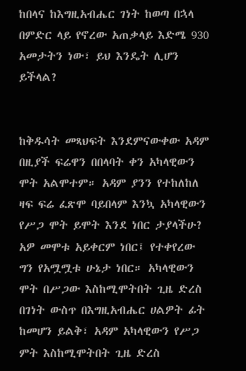ከበላና ከእግዚአብሔር ገነት ከወጣ በኋላ በምድር ላይ የኖረው አጠቃላይ እድሜ 930 አመታትን ነው፣ ይህ እንዴት ሊሆን ይችላል?


ከቅዱሳት መጻህፍት እንደምናውቀው አዳም በዚያች ፍሬዋን በበላባት ቀን አካላዊውን ሞት አልሞተም። አዳም ያንን የተከለከለ ዛፍ ፍሬ ፈጽሞ ባይበላም እንኳ አካላዊውን የሥጋ ሞት ይሞት እንደ ነበር ታያላችሁ? አዎ መሞቱ አይቀርም ነበር፤ የተቀየረው ግን የአሟሟቱ ሁኔታ ነበር። አካላዊውን ሞት በሥጋው እስከሚሞትበት ጊዜ ድረስ በገነት ውስጥ በእግዚአብሔር ሀልዎት ፊት ከመሆን ይልቅ፣ አዳም አካላዊውን የሥጋ ምት እስከሚሞትበት ጊዜ ድረስ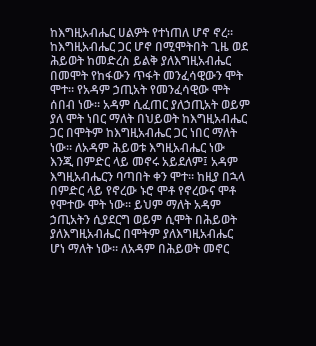ከእግዚአብሔር ሀልዎት የተነጠለ ሆኖ ኖረ። ከእግዚአብሔር ጋር ሆኖ በሚሞትበት ጊዜ ወደ ሕይወት ከመድረስ ይልቅ ያለእግዚአብሔር በመሞት የከፋውን ጥፋት መንፈሳዊውን ሞት ሞተ። የአዳም ኃጢአት የመንፈሳዊው ሞት ሰበብ ነው። አዳም ሲፈጠር ያለኃጢአት ወይም ያለ ሞት ነበር ማለት በህይወት ከእግዚአብሔር ጋር በሞትም ከእግዚአብሔር ጋር ነበር ማለት ነው። ለአዳም ሕይወቱ እግዚአብሔር ነው እንጂ በምድር ላይ መኖሩ አይደለም፤ አዳም እግዚአብሔርን ባጣበት ቀን ሞተ። ከዚያ በኋላ በምድር ላይ የኖረው ኑሮ ሞቶ የኖረውና ሞቶ የሞተው ሞት ነው። ይህም ማለት አዳም ኃጢአትን ሲያደርግ ወይም ሲሞት በሕይወት ያለእግዚአብሔር በሞትም ያለእግዚአብሔር ሆነ ማለት ነው። ለአዳም በሕይወት መኖር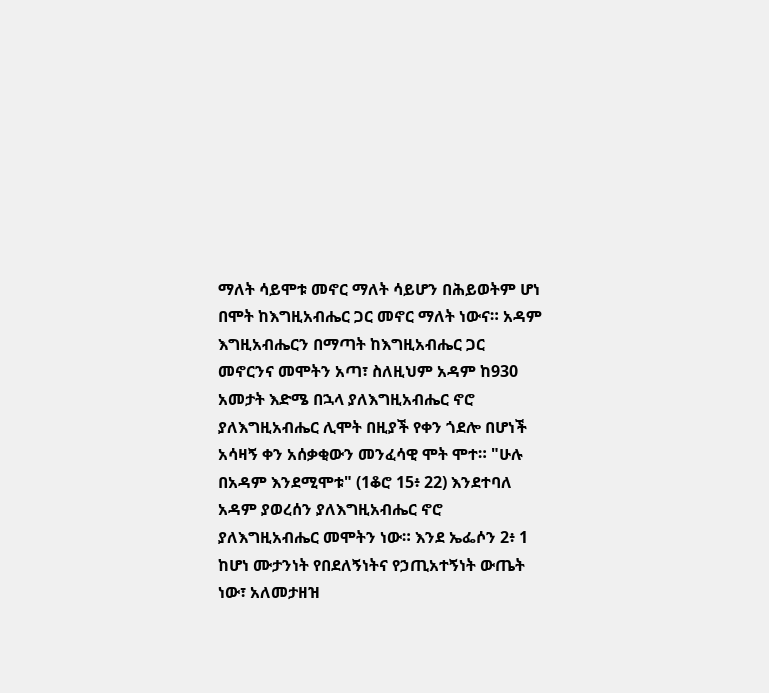ማለት ሳይሞቱ መኖር ማለት ሳይሆን በሕይወትም ሆነ በሞት ከእግዚአብሔር ጋር መኖር ማለት ነውና። አዳም እግዚአብሔርን በማጣት ከእግዚአብሔር ጋር መኖርንና መሞትን አጣ፣ ስለዚህም አዳም ከ930 አመታት እድሜ በኋላ ያለእግዚአብሔር ኖሮ ያለእግዚአብሔር ሊሞት በዚያች የቀን ጎደሎ በሆነች አሳዛኝ ቀን አሰቃቂውን መንፈሳዊ ሞት ሞተ። "ሁሉ በአዳም እንደሚሞቱ" (1ቆሮ 15፥ 22) እንደተባለ አዳም ያወረሰን ያለእግዚአብሔር ኖሮ ያለእግዚአብሔር መሞትን ነው። እንደ ኤፌሶን 2፥ 1 ከሆነ ሙታንነት የበደለኝነትና የኃጢአተኝነት ውጤት ነው፣ አለመታዘዝ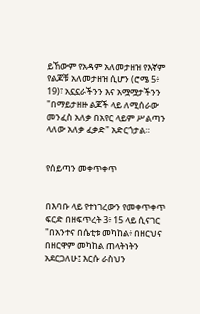ይኸውም የአዳም አለመታዘዝ የእኛም የልጆቹ አለመታዘዝ ሲሆን (ሮሜ 5፥ 19)፣ አኗኗራችንን እና አሟሟታችንን "በማይታዘዙ ልጆች ላይ ለሚሰራው መንፈስ አለቃ በአየር ላይም ሥልጣን ላለው አለቃ ፈቃድ" አድርጎታል።


የሰይጣን መቀጥቀጥ


በእባቡ ላይ የተነገረውን የመቀጥቀጥ ፍርድ በዘፍጥረት 3፥ 15 ላይ ሲናገር "በአንተና በሴቲቱ መካከል፥ በዘርህና በዘርዋም መካከል ጠላትነትን አደርጋለሁ፤ እርሱ ራስህን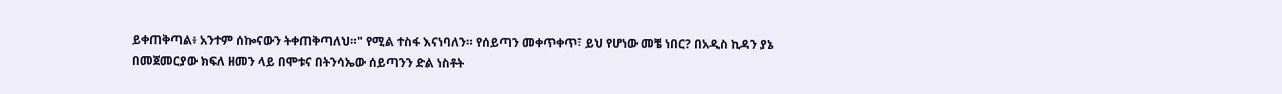ይቀጠቅጣል፥ አንተም ሰኰናውን ትቀጠቅጣለህ።" የሚል ተስፋ እናነባለን። የሰይጣን መቀጥቀጥ፣ ይህ የሆነው መቼ ነበር? በአዲስ ኪዳን ያኔ በመጀመርያው ክፍለ ዘመን ላይ በሞቱና በትንሳኤው ሰይጣንን ድል ነስቶት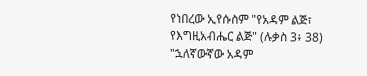የነበረው ኢየሱስም "የአዳም ልጅ፣ የእግዚአብሔር ልጅ" (ሉቃስ 3፥ 38) "ኋለኛውኛው አዳም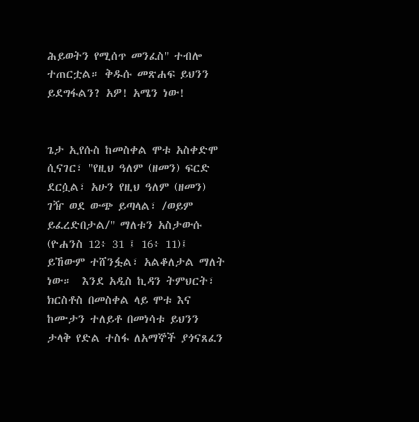ሕይወትን የሚሰጥ መንፈስ" ተብሎ ተጠርቷል። ቅዱሱ መጽሐፍ ይህንን ይደግፋልን? አዎ! አሜን ነው!


ጌታ ኢየሱስ ከመስቀል ሞቱ አስቀድሞ ሲናገር፣ "የዚህ ዓለም (ዘመን) ፍርድ ደርሷል፣ አሁን የዚህ ዓለም (ዘመን) ገዥ ወደ ውጭ ይጣላል፣ /ወይም  ይፈረድበታል/" ማለቱን አስታውሱ (ዮሐንስ 12፥ 31 ፤ 16፥ 11)፤ ይኸውም ተሸንፏል፣ አልቆለታል ማለት ነው።  እንደ አዲስ ኪዳን ትምህርት፣ ክርስቶስ በመስቀል ላይ ሞቱ እና ከሙታን ተለይቶ በመነሳቱ ይህንን ታላቅ የድል ተስፋ ለአማኞች ያጎናጸፈን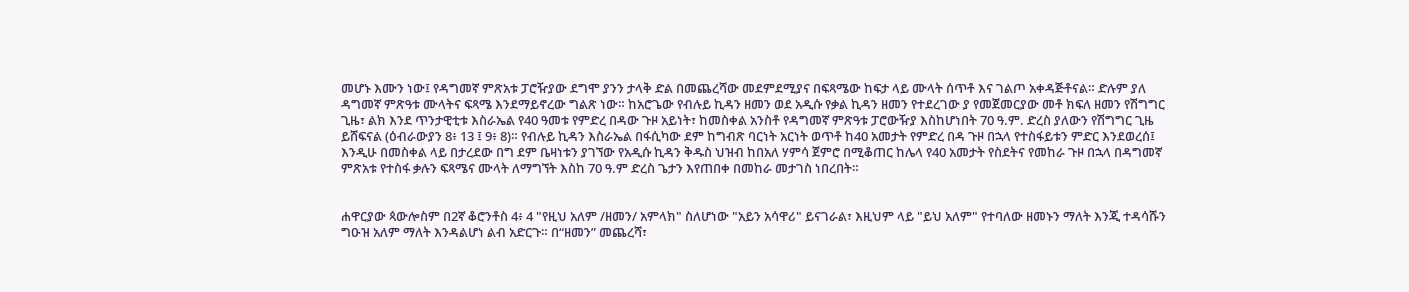መሆኑ እሙን ነው፤ የዳግመኛ ምጽአቱ ፓሮዥያው ደግሞ ያንን ታላቅ ድል በመጨረሻው መደምደሚያና በፍጻሜው ከፍታ ላይ ሙላት ሰጥቶ እና ገልጦ አቀዳጅቶናል። ድሉም ያለ ዳግመኛ ምጽዓቱ ሙላትና ፍጻሜ እንደማይኖረው ግልጽ ነው። ከአሮጌው የብሉይ ኪዳን ዘመን ወደ አዲሱ የቃል ኪዳን ዘመን የተደረገው ያ የመጀመርያው መቶ ክፍለ ዘመን የሽግግር ጊዜ፣ ልክ እንደ ጥንታዊቲቱ እስራኤል የ40 ዓመቱ የምድረ በዳው ጉዞ አይነት፣ ከመስቀል አንስቶ የዳግመኛ ምጽዓቱ ፓሮውዥያ እስከሆነበት 70 ዓ.ም. ድረስ ያለውን የሽግግር ጊዜ ይሸፍናል (ዕብራውያን 8፥ 13 ፤ 9፥ 8)። የብሉይ ኪዳን እስራኤል በፋሲካው ደም ከግብጽ ባርነት አርነት ወጥቶ ከ40 አመታት የምድረ በዳ ጉዞ በኋላ የተስፋይቱን ምድር እንደወረሰ፤ እንዲሁ በመስቀል ላይ በታረደው በግ ደም ቤዛነቱን ያገኘው የአዲሱ ኪዳን ቅዱስ ህዝብ ከበአለ ሃምሳ ጀምሮ በሚቆጠር ከሌላ የ40 አመታት የስደትና የመከራ ጉዞ በኋላ በዳግመኛ ምጽአቱ የተስፋ ቃሉን ፍጻሜና ሙላት ለማግኘት እስከ 70 ዓ.ም ድረስ ጌታን እየጠበቀ በመከራ መታገስ ነበረበት።


ሐዋርያው ጳውሎስም በ2ኛ ቆሮንቶስ 4፥ 4 "የዚህ አለም /ዘመን/ አምላክ" ስለሆነው "አይን አሳዋሪ" ይናገራል፣ እዚህም ላይ "ይህ አለም" የተባለው ዘመኑን ማለት እንጂ ተዳሳሹን ግዑዝ አለም ማለት እንዳልሆነ ልብ አድርጉ። በ“ዘመን” መጨረሻ፣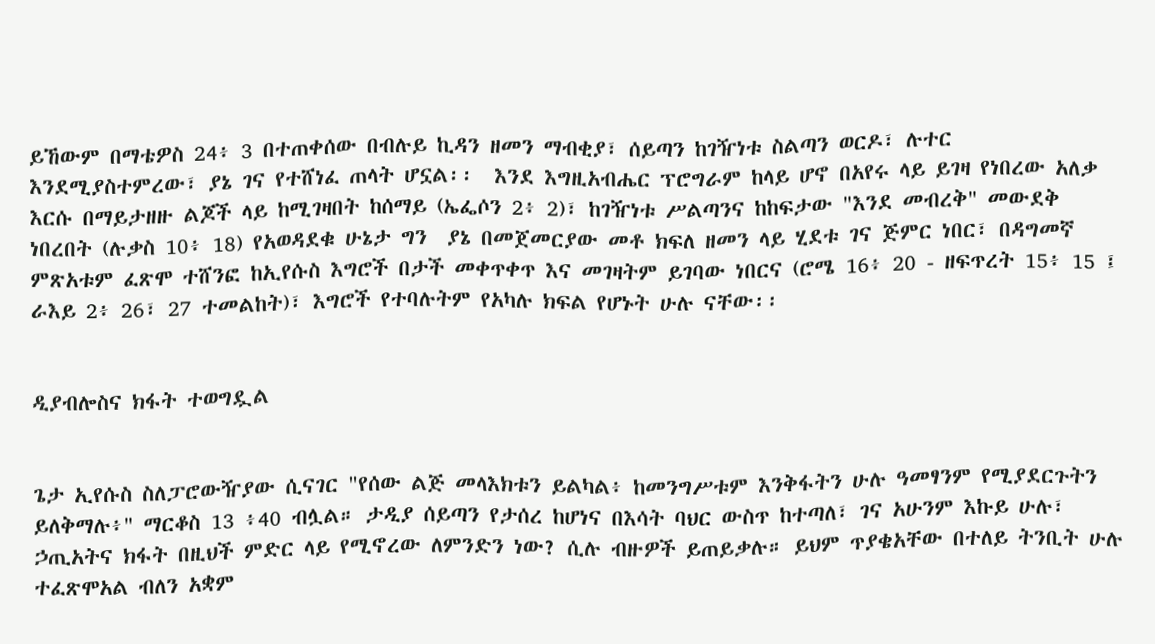ይኸውም በማቴዎስ 24፥ 3 በተጠቀሰው በብሉይ ኪዳን ዘመን ማብቂያ፣ ሰይጣን ከገዥነቱ ስልጣን ወርዶ፣ ሉተር እንደሚያስተምረው፣ ያኔ ገና የተሸነፈ ጠላት ሆኗል፡፡  እንደ እግዚአብሔር ፕሮግራም ከላይ ሆኖ በአየሩ ላይ ይገዛ የነበረው አለቃ እርሱ በማይታዘዙ ልጆች ላይ ከሚገዛበት ከሰማይ (ኤፌሶን 2፥ 2)፣ ከገዥነቱ ሥልጣንና ከከፍታው "እንደ መብረቅ" መውደቅ ነበረበት (ሉቃስ 10፥ 18) የአወዳደቁ ሁኔታ ግን  ያኔ በመጀመርያው መቶ ክፍለ ዘመን ላይ ሂደቱ ገና ጅምር ነበር፣ በዳግመኛ ምጽአቱም ፈጽሞ ተሸንፎ ከኢየሱስ እግሮች በታች መቀጥቀጥ እና መገዛትም ይገባው ነበርና (ሮሜ 16፥ 20 - ዘፍጥረት 15፥ 15 ፤ ራእይ 2፥ 26፣ 27 ተመልከት)፣ እግሮች የተባሉትም የአካሉ ክፍል የሆኑት ሁሉ ናቸው፡፡


ዲያብሎስና ክፋት ተወግዷል


ጌታ ኢየሱስ ስለፓሮውዥያው ሲናገር "የሰው ልጅ መላእክቱን ይልካል፥ ከመንግሥቱም እንቅፋትን ሁሉ ዓመፃንም የሚያደርጉትን ይለቅማሉ፥" ማርቆስ 13 ፥40 ብሏል። ታዲያ ሰይጣን የታሰረ ከሆነና በእሳት ባህር ውስጥ ከተጣለ፣ ገና አሁንም እኩይ ሁሉ፣ ኃጢአትና ክፋት በዚህች ምድር ላይ የሚኖረው ለምንድን ነው? ሲሉ ብዙዎች ይጠይቃሉ። ይህም ጥያቄአቸው በተለይ ትንቢት ሁሉ ተፈጽሞአል ብለን አቋም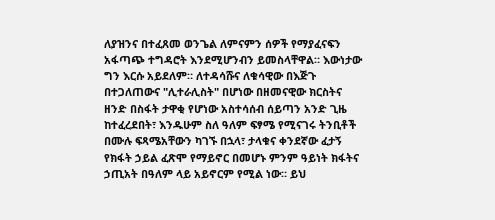ለያዝንና በተፈጸመ ወንጌል ለምናምን ሰዎች የማያፈናፍን አፋጣጭ ተግዳሮት እንደሚሆንብን ይመስላቸዋል። እውነታው ግን እርሱ አይደለም። ለተዳሳሹና ለቁሳዊው በእጅጉ በተጋለጠውና "ሊተራሊስት" በሆነው በዘመናዊው ክርስትና ዘንድ በስፋት ታዋቂ የሆነው አስተሳሰብ ሰይጣን አንድ ጊዜ ከተፈረደበት፣ እንዱሁም ስለ ዓለም ፍፃሜ የሚናገሩ ትንቢቶች በሙሉ ፍጻሜአቸውን ካገኙ በኋላ፣ ታላቁና ቀንደኛው ፈታኝ የክፋት ኃይል ፈጽሞ የማይኖር በመሆኑ ምንም ዓይነት ክፋትና ኃጢአት በዓለም ላይ አይኖርም የሚል ነው። ይህ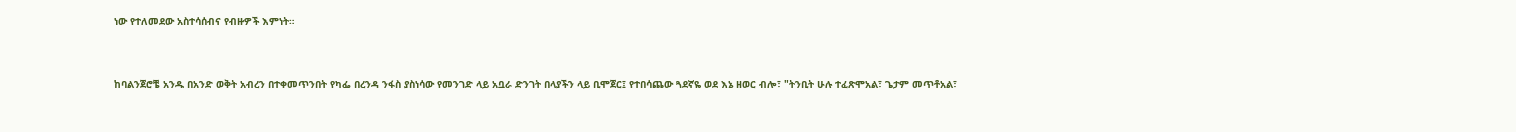ነው የተለመደው አስተሳሰብና የብዙዎች እምነት።


ከባልንጀሮቼ አንዱ በአንድ ወቅት አብረን በተቀመጥንበት የካፌ በረንዳ ንፋስ ያስነሳው የመንገድ ላይ አቧራ ድንገት በላያችን ላይ ቢሞጀር፤ የተበሳጨው ጓደኛዬ ወደ እኔ ዘወር ብሎ፣ "ትንቢት ሁሉ ተፈጽሞአል፣ ጌታም መጥቶአል፣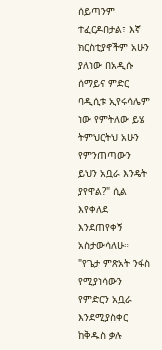ሰይጣንም ተፈርዶበታል፣ እኛ ክርስቲያኖችም አሁን ያለነው በአዲሱ ሰማይና ምድር ባዲሲቱ ኢየሩሳሌም ነው የምትለው ይሄ ትምህርትህ አሁን የምንጠጣውን ይህን አቧራ እንዴት ያየዋል?" ሲል እየቀለደ እንደጠየቀኝ አስታውሳለሁ። "የጌታ ምጽአት ንፋስ የሚያነሳውን የምድርን አቧራ እንደሚያስቀር ከቅዱስ ቃሉ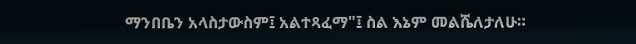ማንበቤን አላስታውስም፤ አልተጻፈማ"፤ ስል እኔም መልሼለታለሁ።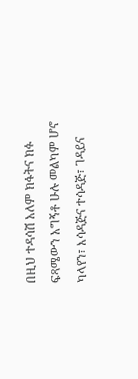በዚህ ተዳሳሽ አለም ክፋትና ክፉ ፍጻሜውን አግኝቶ ሁሉ መልካም ሆኖ ካላየን፣ እሳዳጅና ተሳዳጅ፣ ገዳይና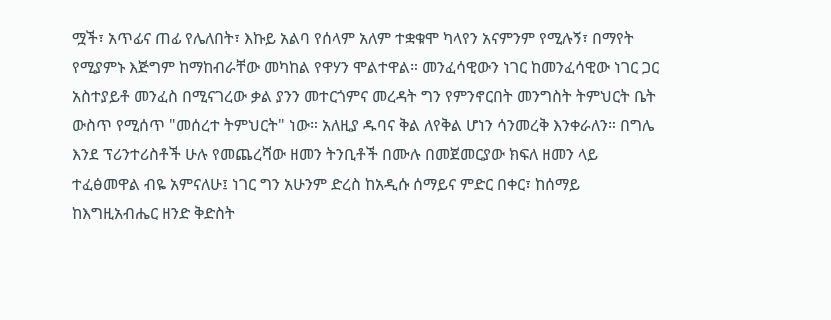ሟች፣ አጥፊና ጠፊ የሌለበት፣ እኩይ አልባ የሰላም አለም ተቋቁሞ ካላየን አናምንም የሚሉኝ፣ በማየት የሚያምኑ እጅግም ከማከብራቸው መካከል የዋሃን ሞልተዋል። መንፈሳዊውን ነገር ከመንፈሳዊው ነገር ጋር አስተያይቶ መንፈስ በሚናገረው ቃል ያንን መተርጎምና መረዳት ግን የምንኖርበት መንግስት ትምህርት ቤት ውስጥ የሚሰጥ "መሰረተ ትምህርት" ነው። አለዚያ ዱባና ቅል ለየቅል ሆነን ሳንመረቅ እንቀራለን። በግሌ እንደ ፕሪንተሪስቶች ሁሉ የመጨረሻው ዘመን ትንቢቶች በሙሉ በመጀመርያው ክፍለ ዘመን ላይ ተፈፅመዋል ብዬ አምናለሁ፤ ነገር ግን አሁንም ድረስ ከአዲሱ ሰማይና ምድር በቀር፣ ከሰማይ ከእግዚአብሔር ዘንድ ቅድስት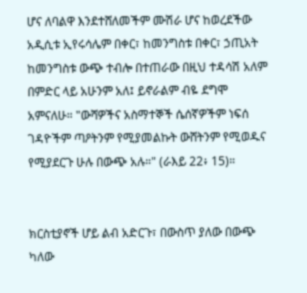ሆና ለባልዋ እንደተሸለመችም ሙሽራ ሆና ከወረደችው አዲሲቱ ኢየሩሳሌም በቀር፣ ከመንግስቱ በቀር፣ ኃጢአት ከመንግስቱ ውጭ ተብሎ በተጠራው በዚህ ተዳሳሽ አለም በምድር ላይ አሁንም አለ፤ ይኖራልም ብዬ ደግሞ አምናለሁ። "ውሻዎችና አስማተኞች ሴሰኛዎችም ነፍሰ ገዳዮችም ጣዖትንም የሚያመልኩት ውሸትንም የሚወዱና የሚያደርጉ ሁሉ በውጭ አሉ።" (ራእይ 22፥ 15)።


ክርስቲያኖች ሆይ ልብ አድርጉ፣ በውስጥ ያለው በውጭ ካለው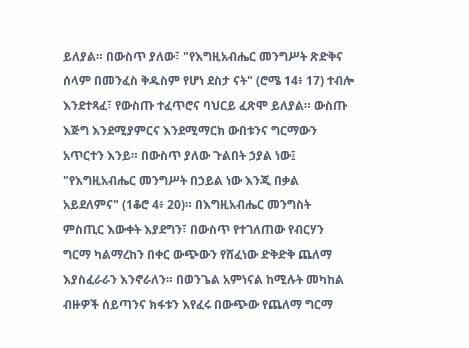ይለያል። በውስጥ ያለው፣ "የእግዚአብሔር መንግሥት ጽድቅና ሰላም በመንፈስ ቅዱስም የሆነ ደስታ ናት" (ሮሜ 14፥ 17) ተብሎ እንደተጻፈ፣ የውስጡ ተፈጥሮና ባህርይ ፈጽሞ ይለያል። ውስጡ እጅግ እንደሚያምርና እንደሚማርክ ውበቱንና ግርማውን አጥርተን እንይ። በውስጥ ያለው ጉልበት ኃያል ነው፤ "የእግዚአብሔር መንግሥት በኃይል ነው እንጂ በቃል አይደለምና" (1ቆሮ 4፥ 20)። በእግዚአብሔር መንግስት ምስጢር እውቀት እያደግን፣ በውስጥ የተገለጠው የብርሃን ግርማ ካልማረከን በቀር ውጭውን የሸፈነው ድቅድቅ ጨለማ እያስፈራራን እንኖራለን። በወንጌል አምነናል ከሚሉት መካከል ብዙዎች ሰይጣንና ክፋቱን እየፈሩ በውጭው የጨለማ ግርማ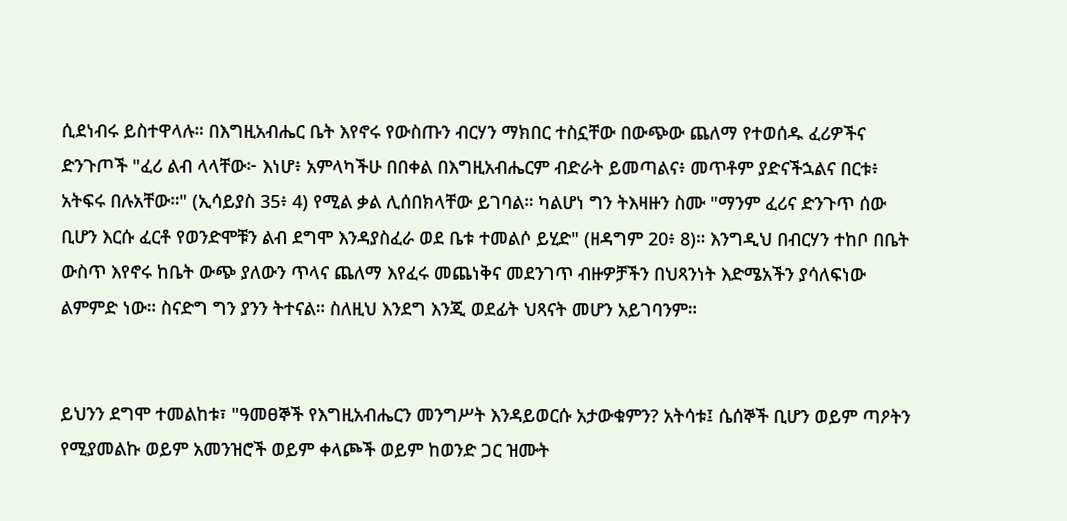ሲደነብሩ ይስተዋላሉ። በእግዚአብሔር ቤት እየኖሩ የውስጡን ብርሃን ማክበር ተስኗቸው በውጭው ጨለማ የተወሰዱ ፈሪዎችና ድንጉጦች "ፈሪ ልብ ላላቸው፦ እነሆ፥ አምላካችሁ በበቀል በእግዚአብሔርም ብድራት ይመጣልና፥ መጥቶም ያድናችኋልና በርቱ፥ አትፍሩ በሉአቸው።" (ኢሳይያስ 35፥ 4) የሚል ቃል ሊሰበክላቸው ይገባል። ካልሆነ ግን ትእዛዙን ስሙ "ማንም ፈሪና ድንጉጥ ሰው ቢሆን እርሱ ፈርቶ የወንድሞቹን ልብ ደግሞ እንዳያስፈራ ወደ ቤቱ ተመልሶ ይሂድ" (ዘዳግም 20፥ 8)። እንግዲህ በብርሃን ተከቦ በቤት ውስጥ እየኖሩ ከቤት ውጭ ያለውን ጥላና ጨለማ እየፈሩ መጨነቅና መደንገጥ ብዙዎቻችን በህጻንነት እድሜአችን ያሳለፍነው ልምምድ ነው። ስናድግ ግን ያንን ትተናል። ስለዚህ እንደግ እንጂ ወደፊት ህጻናት መሆን አይገባንም።


ይህንን ደግሞ ተመልከቱ፣ "ዓመፀኞች የእግዚአብሔርን መንግሥት እንዳይወርሱ አታውቁምን? አትሳቱ፤ ሴሰኞች ቢሆን ወይም ጣዖትን የሚያመልኩ ወይም አመንዝሮች ወይም ቀላጮች ወይም ከወንድ ጋር ዝሙት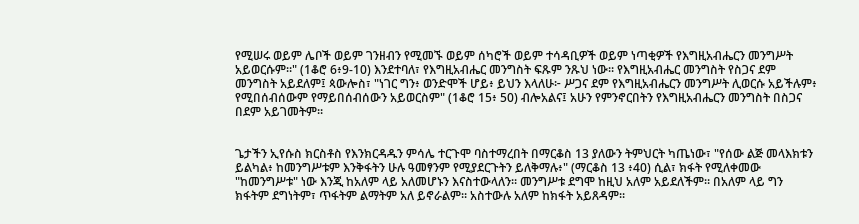የሚሠሩ ወይም ሌቦች ወይም ገንዘብን የሚመኙ ወይም ሰካሮች ወይም ተሳዳቢዎች ወይም ነጣቂዎች የእግዚአብሔርን መንግሥት አይወርሱም።" (1ቆሮ 6፥9-10) እንደተባለ፣ የእግዚአብሔር መንግስት ፍጹም ንጹህ ነው። የእግዚአብሔር መንግስት የስጋና ደም መንግስት አይደለም፤ ጳውሎስ፣ "ነገር ግን፥ ወንድሞች ሆይ፥ ይህን እላለሁ፦ ሥጋና ደም የእግዚአብሔርን መንግሥት ሊወርሱ አይችሉም፥ የሚበሰብሰውም የማይበሰብሰውን አይወርስም" (1ቆሮ 15፥ 50) ብሎአልና፤ አሁን የምንኖርበትን የእግዚአብሔርን መንግስት በስጋና በደም አይገመትም።


ጌታችን ኢየሱስ ክርስቶስ የእንክርዳዱን ምሳሌ ተርጉሞ ባስተማረበት በማርቆስ 13 ያለውን ትምህርት ካጤነው፣ "የሰው ልጅ መላእክቱን ይልካል፥ ከመንግሥቱም እንቅፋትን ሁሉ ዓመፃንም የሚያደርጉትን ይለቅማሉ፥" (ማርቆስ 13 ፥40) ሲል፣ ክፋት የሚለቀመው "ከመንግሥቱ" ነው እንጂ ከአለም ላይ አለመሆኑን እናስተውላለን። መንግሥቱ ደግሞ ከዚህ አለም አይደለችም። በአለም ላይ ግን ክፋትም ደግነትም፣ ጥፋትም ልማትም አለ ይኖራልም። አስተውሉ አለም ከክፋት አይጸዳም።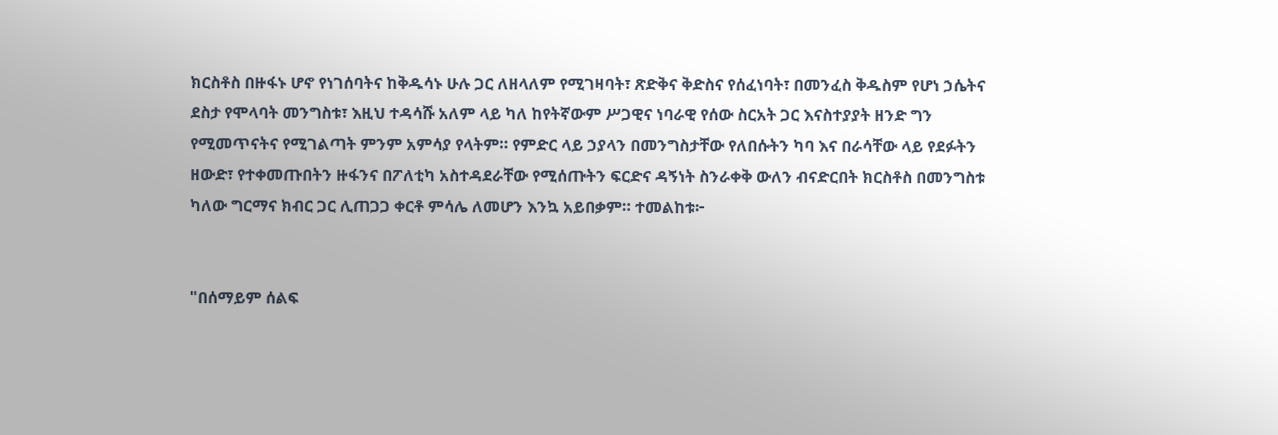ክርስቶስ በዙፋኑ ሆኖ የነገሰባትና ከቅዱሳኑ ሁሉ ጋር ለዘላለም የሚገዛባት፣ ጽድቅና ቅድስና የሰፈነባት፣ በመንፈስ ቅዱስም የሆነ ኃሴትና ደስታ የሞላባት መንግስቱ፣ እዚህ ተዳሳሹ አለም ላይ ካለ ከየትኛውም ሥጋዊና ነባራዊ የሰው ስርአት ጋር እናስተያያት ዘንድ ግን የሚመጥናትና የሚገልጣት ምንም አምሳያ የላትም። የምድር ላይ ኃያላን በመንግስታቸው የለበሱትን ካባ እና በራሳቸው ላይ የደፉትን ዘውድ፣ የተቀመጡበትን ዙፋንና በፖለቲካ አስተዳደራቸው የሚሰጡትን ፍርድና ዳኝነት ስንራቀቅ ውለን ብናድርበት ክርስቶስ በመንግስቱ ካለው ግርማና ክብር ጋር ሊጠጋጋ ቀርቶ ምሳሌ ለመሆን እንኳ አይበቃም። ተመልከቱ፦


"በሰማይም ሰልፍ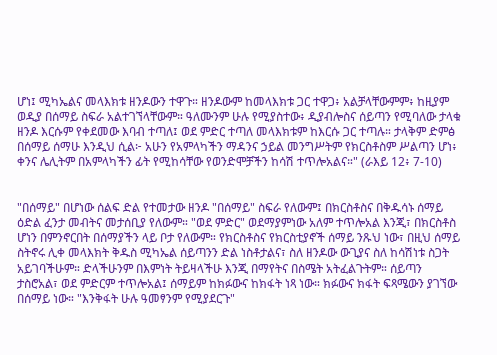ሆነ፤ ሚካኤልና መላእክቱ ዘንዶውን ተዋጉ። ዘንዶውም ከመላእክቱ ጋር ተዋጋ፥ አልቻላቸውምም፥ ከዚያም ወዲያ በሰማይ ስፍራ አልተገኘላቸውም። ዓለሙንም ሁሉ የሚያስተው፥ ዲያብሎስና ሰይጣን የሚባለው ታላቁ ዘንዶ እርሱም የቀደመው እባብ ተጣለ፤ ወደ ምድር ተጣለ መላእክቱም ከእርሱ ጋር ተጣሉ። ታላቅም ድምፅ በሰማይ ሰማሁ እንዲህ ሲል፦ አሁን የአምላካችን ማዳንና ኃይል መንግሥትም የክርስቶስም ሥልጣን ሆነ፥ ቀንና ሌሊትም በአምላካችን ፊት የሚከሳቸው የወንድሞቻችን ከሳሽ ተጥሎአልና።" (ራእይ 12፥ 7-10)


"በሰማይ" በሆነው ሰልፍ ድል የተመታው ዘንዶ "በሰማይ" ስፍራ የለውም፤ በክርስቶስና በቅዱሳኑ ሰማይ ዕድል ፈንታ መብትና መታሰቢያ የለውም። "ወደ ምድር" ወደማያምነው አለም ተጥሎአል እንጂ፣ በክርስቶስ ሆነን በምንኖርበት በሰማያችን ላይ ቦታ የለውም። የክርስቶስና የክርስቲያኖች ሰማይ ንጹህ ነው፣ በዚህ ሰማይ ስትኖሩ ሊቀ መላእክት ቅዱስ ሚካኤል ሰይጣንን ድል ነስቶታልና፣ ስለ ዘንዶው ውጊያና ስለ ከሳሽነቱ ስጋት አይገባችሁም። ድላችሁንም በእምነት ትይዛላችሁ እንጂ በማየትና በስሜት አትፈልጉትም። ሰይጣን ታስሮአል፣ ወደ ምድርም ተጥሎአል፤ ሰማይም ከክፉውና ከክፋት ነጻ ነው። ክፉውና ክፋት ፍጻሜውን ያገኘው በሰማይ ነው። "እንቅፋት ሁሉ ዓመፃንም የሚያደርጉ"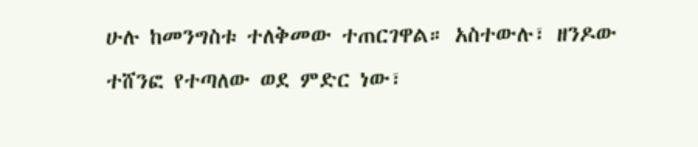ሁሉ ከመንግስቱ ተለቅመው ተጠርገዋል። አስተውሉ፣ ዘንዶው ተሸንፎ የተጣለው ወደ ምድር ነው፣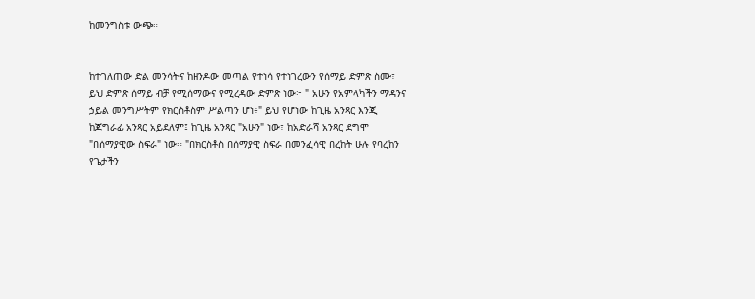ከመንግስቱ ውጭ።


ከተገለጠው ድል መንሳትና ከዘንዶው መጣል የተነሳ የተነገረውን የሰማይ ድምጽ ስሙ፣ ይህ ድምጽ ሰማይ ብቻ የሚሰማውና የሚረዳው ድምጽ ነው፦ " አሁን የአምላካችን ማዳንና ኃይል መንግሥትም የክርስቶስም ሥልጣን ሆነ፥" ይህ የሆነው ከጊዜ አንጻር እንጂ ከጆግራፊ አንጻር አይደለም፤ ከጊዜ አንጻር "አሁን" ነው፣ ከአድራሻ አንጻር ደግሞ "በሰማያዊው ስፍራ" ነው። "በክርስቶስ በሰማያዊ ስፍራ በመንፈሳዊ በረከት ሁሉ የባረከን የጌታችን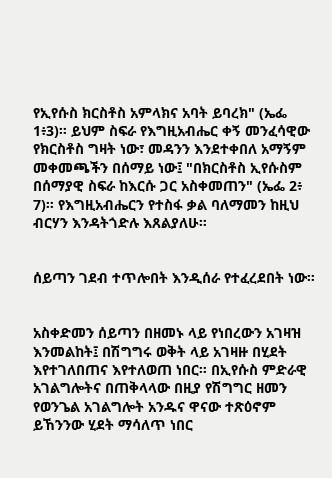የኢየሱስ ክርስቶስ አምላክና አባት ይባረክ" (ኤፌ 1፥3)። ይህም ስፍራ የእግዚአብሔር ቀኝ መንፈሳዊው የክርስቶስ ግዛት ነው፣ መዳንን እንደተቀበለ አማኝም መቀመጫችን በሰማይ ነው፤ "በክርስቶስ ኢየሱስም በሰማያዊ ስፍራ ከእርሱ ጋር አስቀመጠን" (ኤፌ 2፥ 7)። የእግዚአብሔርን የተስፋ ቃል ባለማመን ከዚህ ብርሃን እንዳትጎድሉ እጸልያለሁ።


ሰይጣን ገደብ ተጥሎበት እንዲሰራ የተፈረደበት ነው።


አስቀድመን ሰይጣን በዘመኑ ላይ የነበረውን አገዛዝ እንመልከት፤ በሽግግሩ ወቅት ላይ አገዛዙ በሂደት እየተገለበጠና እየተለወጠ ነበር። በኢየሱስ ምድራዊ አገልግሎትና በጠቅላላው በዚያ የሽግግር ዘመን የወንጌል አገልግሎት አንዱና ዋናው ተጽዕኖም ይኸንንው ሂደት ማሳለጥ ነበር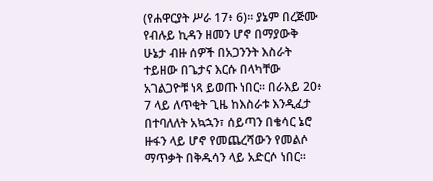(የሐዋርያት ሥራ 17፥ 6)። ያኔም በረጅሙ የብሉይ ኪዳን ዘመን ሆኖ በማያውቅ ሁኔታ ብዙ ሰዎች በአጋንንት እስራት ተይዘው በጌታና እርሱ በላካቸው አገልጋዮቹ ነጻ ይወጡ ነበር። በራእይ 20፥ 7 ላይ ለጥቂት ጊዜ ከእስራቱ እንዲፈታ በተባለለት አኳኋን፣ ሰይጣን በቄሳር ኔሮ ዙፋን ላይ ሆኖ የመጨረሻውን የመልሶ ማጥቃት በቅዱሳን ላይ አድርሶ ነበር።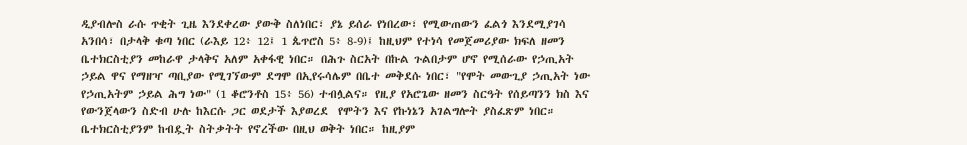ዲያብሎስ ራሱ ጥቂት ጊዜ እንደቀረው ያውቅ ስለነበር፣ ያኔ ይሰራ የነበረው፣ የሚውጠውን ፈልጎ እንደሚያገሳ አንበሳ፣ በታላቅ ቁጣ ነበር (ራእይ 12፥ 12፤ 1 ጴጥሮስ 5፥ 8-9)፤ ከዚህም የተነሳ የመጀመሪያው ክፍለ ዘመን ቤተክርስቲያን መከራዋ ታላቅና አለም አቀፋዊ ነበር። በሕጉ ስርአት በኩል ጉልበታም ሆኖ የሚሰራው የኃጢአት ኃይል ዋና የማዘዣ ጣቢያው የሚገኘውም ደግሞ በኢየሩሳሌም በቤተ መቅደሱ ነበር፣ "የሞት መውጊያ ኃጢአት ነው የኃጢአትም ኃይል ሕግ ነው" (1 ቆሮንቶስ 15፥ 56) ተብሏልና። የዚያ የአሮጌው ዘመን ስርዓት የሰይጣንን ክስ እና የውንጀላውን ስድብ ሁሉ ከእርሱ ጋር ወደታች እያወረደ  የሞትን እና የኩነኔን አገልግሎት ያስፈጽም ነበር። ቤተክርስቲያንም ከብዷት ስትቃትት የኖረችው በዚህ ወቅት ነበር። ከዚያም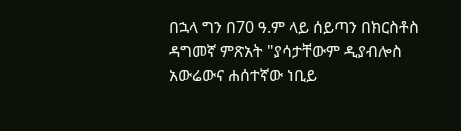በኋላ ግን በ70 ዓ.ም ላይ ሰይጣን በክርስቶስ ዳግመኛ ምጽአት "ያሳታቸውም ዲያብሎስ አውሬውና ሐሰተኛው ነቢይ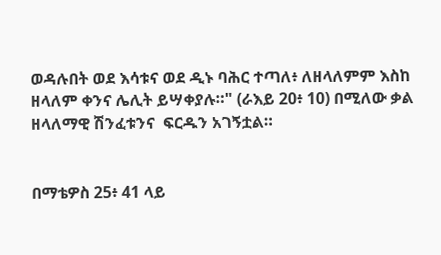ወዳሉበት ወደ እሳቱና ወደ ዲኑ ባሕር ተጣለ፥ ለዘላለምም እስከ ዘላለም ቀንና ሌሊት ይሣቀያሉ።" (ራእይ 20፥ 10) በሚለው ቃል ዘላለማዊ ሽንፈቱንና  ፍርዱን አገኝቷል።


በማቴዎስ 25፥ 41 ላይ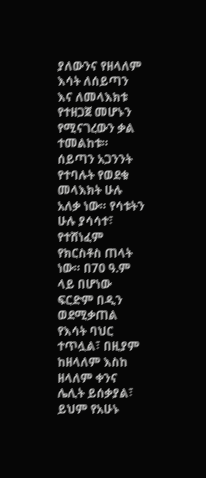ያለውንና የዘላለም እሳት ለሰይጣን እና ለመላእክቱ የተዘጋጀ መሆኑን የሚናገረውን ቃል ተመልከቱ። ሰይጣን አጋንንት የተባሉት የወደቁ መላእክት ሁሉ አለቃ ነው። የሳቱትን ሁሉ ያሳሳተ፣ የተሸነፈም የክርስቶስ ጠላት ነው። በ70 ዓ.ም ላይ በሆነው ፍርድም በዲን ወደሚቃጠል የእሳት ባህር ተጥሏል፣ በዚያም ከዘላለም እስከ ዘላለም ቀንና ሌሊት ይሰቃያል፣ ይህም የአሁኑ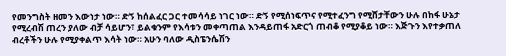የመንግስት ዘመን እውነታ ነው። ድኝ ከሰልፈር ጋር ተመሳሳይ ነገር ነው። ድኝ የሚሰነፍጥና የሚተፈንግ የሚሸታቸውን ሁሉ በከፋ ሁኔታ የሚረብሽ ጠረን ያለው ብቻ ሳይሆን፣ ይልቁንም የእሳቱን መቀጣጠል እንዳይጠፋ አድርጎ ጠብቆ የሚያቆይ ነው። እጅጉን እየተቃጠለ ብረቶችን ሁሉ የሚያቀልጥ እሳት ነው። አሁን ባለው ዲስፔንሴሽን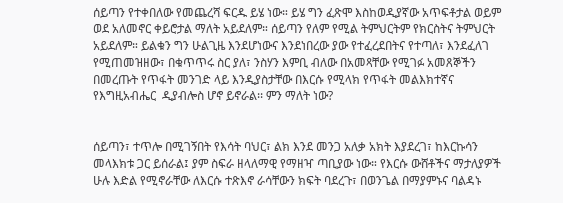ሰይጣን የተቀበለው የመጨረሻ ፍርዱ ይሄ ነው። ይሄ ግን ፈጽሞ እስከወዲያኛው አጥፍቶታል ወይም ወደ አለመኖር ቀይሮታል ማለት አይደለም። ሰይጣን የለም የሚል ትምህርትም የክርስትና ትምህርት አይደለም። ይልቁን ግን ሁልጊዜ እንደሆነውና እንደነበረው ያው የተፈረደበትና የተጣለ፣ እንደፈለገ የሚጠመዝዘው፣ በቁጥጥሩ ስር ያለ፣ ንስሃን እምቢ ብለው በአመጻቸው የሚገፉ አመጸኞችን በመረጡት የጥፋት መንገድ ላይ እንዲያስታቸው በእርሱ የሚላክ የጥፋት መልእክተኛና የእግዚአብሔር  ዲያብሎስ ሆኖ ይኖራል፡፡ ምን ማለት ነው?


ሰይጣን፣ ተጥሎ በሚገኝበት የእሳት ባህር፣ ልክ እንደ መንጋ አለቃ አክት እያደረገ፣ ከእርኩሳን መላእክቱ ጋር ይሰራል፤ ያም ስፍራ ዘላለማዊ የማዘዣ ጣቢያው ነው። የእርሱ ውሸቶችና ማታለያዎች ሁሉ እድል የሚኖራቸው ለእርሱ ተጽእኖ ራሳቸውን ክፍት ባደረጉ፣ በወንጌል በማያምኑና ባልዳኑ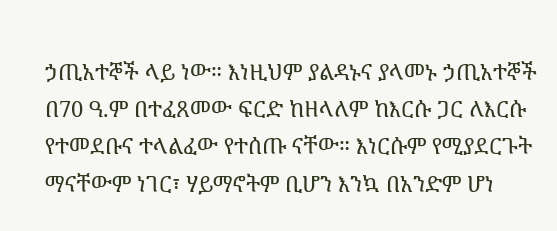ኃጢአተኞች ላይ ነው። እነዚህም ያልዳኑና ያላመኑ ኃጢአተኞች በ70 ዓ.ም በተፈጸመው ፍርድ ከዘላለም ከእርሱ ጋር ለእርሱ የተመደቡና ተላልፈው የተሰጡ ናቸው። እነርሱም የሚያደርጉት ማናቸውም ነገር፣ ሃይማኖትም ቢሆን እንኳ በአንድም ሆነ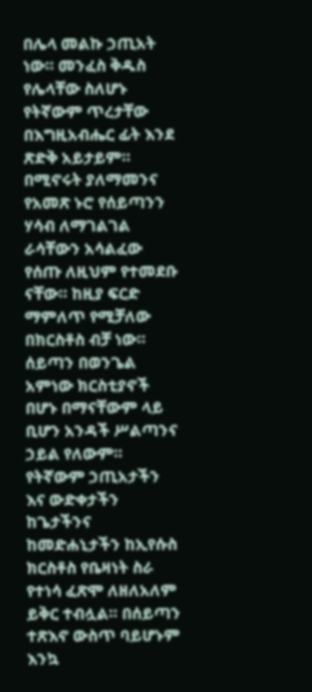በሌላ መልኩ ኃጢአት ነው። መንፈስ ቅዱስ የሌላቸው ስለሆኑ የትኛውም ጥረታቸው በእግዚአብሔር ፊት እንደ ጽድቅ አይታይም። በሚኖሩት ያለማመንና የአመጽ ኑሮ የሰይጣንን ሃሳብ ለማገልገል ራሳቸውን አሳልፈው የሰጡ ለዚህም የተመደቡ ናቸው። ከዚያ ፍርድ ማምለጥ የሚቻለው በክርስቶስ ብቻ ነው። ሰይጣን በወንጌል አምነው ክርስቲያኖች በሆኑ በማናቸውም ላይ ቢሆን አንዳች ሥልጣንና ኃይል የለውም። የትኛውም ኃጢአታችን እና ውድቀታችን ከጌታችንና ከመድሐኒታችን ከኢየሱስ ክርስቶስ የቤዛነት ስራ የተነሳ ፈጽሞ ለዘለአለም  ይቅር ተብሏል። በሰይጣን ተጽእኖ ውስጥ ባይሆኑም እንኳ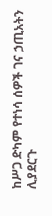ከሥጋ ድካም የተነሳ ሰዎች ገና ኃጢአትን ሊያደርጉ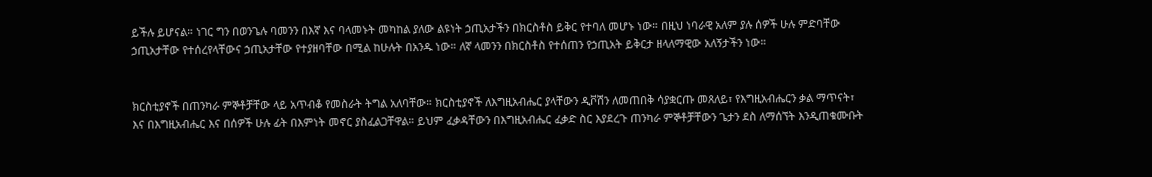ይችሉ ይሆናል። ነገር ግን በወንጌሉ ባመንን በእኛ እና ባላመኑት መካከል ያለው ልዩነት ኃጢአታችን በክርስቶስ ይቅር የተባለ መሆኑ ነው። በዚህ ነባራዊ አለም ያሉ ሰዎች ሁሉ ምድባቸው ኃጢአታቸው የተሰረየላቸውና ኃጢአታቸው የተያዘባቸው በሚል ከሁሉት በአንዱ ነው። ለኛ ላመንን በክርስቶስ የተሰጠን የኃጢአት ይቅርታ ዘላለማዊው አለኝታችን ነው።


ክርስቲያኖች በጠንካራ ምኞቶቻቸው ላይ አጥብቆ የመስራት ትግል አለባቸው። ክርስቲያኖች ለእግዚአብሔር ያላቸውን ዲቮሽን ለመጠበቅ ሳያቋርጡ መጸለይ፣ የእግዚአብሔርን ቃል ማጥናት፣ እና በእግዚአብሔር እና በሰዎች ሁሉ ፊት በእምነት መኖር ያስፈልጋቸዋል። ይህም ፈቃዳቸውን በእግዚአብሔር ፈቃድ ስር እያደረጉ ጠንካራ ምኞቶቻቸውን ጌታን ደስ ለማሰኘት እንዲጠቁሙቡት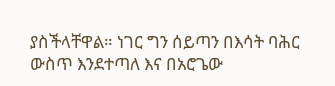ያስችላቸዋል። ነገር ግን ሰይጣን በእሳት ባሕር ውስጥ እንደተጣለ እና በአሮጌው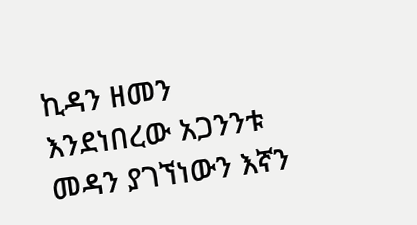ኪዳን ዘመን እንደነበረው አጋንንቱ መዳን ያገኘነውን እኛን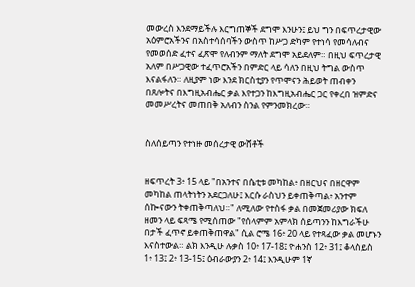መውረስ እንደማይችሉ እርግጠኞች ደግሞ እንሁን፤ ይህ ግን በፍጥረታዊው አዕምሮአችንና በአስተሳሰባችን ውስጥ ከሥጋ ድካም የተነሳ የመሳለብና የመወሰድ ፈተና ፈጽሞ የለብንም ማለት ደግሞ አይደለም። በዚህ ፍጥረታዊ አለም በሥጋዊው ተፈጥሮአችን በምድር ላይ ሳለን በዚህ ትግል ውስጥ እናልፋለን። ለዚያም ነው እንደ ክርስቲያን የጥሞናን ሕይወት ጠብቀን በጸሎትና በእግዚአብሔር ቃል እየተጋን ከእግዚአብሔር ጋር የቀረበ ዝምድና መመሥረትና መጠበቅ አለብን ስንል የምንመክረው።


ስለሰይጣን የተነዙ መሰረታዊ ውሸቶች


ዘፍጥረት 3፥ 15 ላይ "በአንተና በሴቲቱ መካከል፥ በዘርህና በዘርዋም መካከል ጠላትነትን አደርጋለሁ፤ እርሱ ራስህን ይቀጠቅጣል፥ አንተም ሰኰናውን ትቀጠቅጣለህ።" ለሚለው የተስፋ ቃል በመጀመሪያው ክፍለ ዘመን ላይ ፍጻሜ የሚሰጠው "የሰላምም አምላክ ሰይጣንን ከእግራችሁ በታች ፈጥኖ ይቀጠቅጠዋል" ሲል ሮሜ 16፥ 20 ላይ የተጻፈው ቃል መሆኑን እናስተውል። ልክ እንዲሁ ሉቃስ 10፥ 17-18፤ ዮሐንስ 12፥ 31፤ ቆላስይስ 1፥ 13፤ 2፥ 13-15፤ ዕብራውያን 2፥ 14፤ እንዲሁም 1ኛ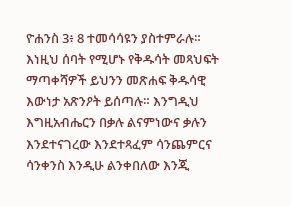ዮሐንስ 3፥ 8 ተመሳሳዩን ያስተምራሉ። እነዚህ ሰባት የሚሆኑ የቅዱሳት መጻህፍት ማጣቀሻዎች ይህንን መጽሐፍ ቅዱሳዊ እውነታ አጽንዖት ይሰጣሉ። እንግዲህ እግዚአብሔርን በቃሉ ልናምነውና ቃሉን እንደተናገረው እንደተጻፈም ሳንጨምርና ሳንቀንስ እንዲሁ ልንቀበለው እንጂ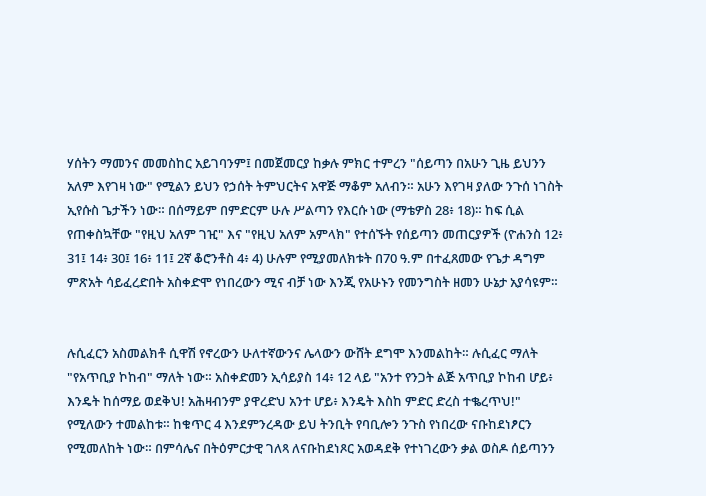ሃሰትን ማመንና መመስከር አይገባንም፤ በመጀመርያ ከቃሉ ምክር ተምረን "ሰይጣን በአሁን ጊዜ ይህንን አለም እየገዛ ነው" የሚልን ይህን የኃሰት ትምህርትና አዋጅ ማቆም አለብን። አሁን እየገዛ ያለው ንጉሰ ነገስት ኢየሱስ ጌታችን ነው። በሰማይም በምድርም ሁሉ ሥልጣን የእርሱ ነው (ማቴዎስ 28፥ 18)። ከፍ ሲል የጠቀስኳቸው "የዚህ አለም ገዢ" እና "የዚህ አለም አምላክ" የተሰኙት የሰይጣን መጠርያዎች (ዮሐንስ 12፥ 31፤ 14፥ 30፤ 16፥ 11፤ 2ኛ ቆሮንቶስ 4፥ 4) ሁሉም የሚያመለክቱት በ70 ዓ.ም በተፈጸመው የጌታ ዳግም ምጽአት ሳይፈረድበት አስቀድሞ የነበረውን ሚና ብቻ ነው እንጂ የአሁኑን የመንግስት ዘመን ሁኔታ አያሳዩም።


ሉሲፈርን አስመልክቶ ሲዋሽ የኖረውን ሁለተኛውንና ሌላውን ውሸት ደግሞ እንመልከት። ሉሲፈር ማለት "የአጥቢያ ኮከብ" ማለት ነው። አስቀድመን ኢሳይያስ 14፥ 12 ላይ "አንተ የንጋት ልጅ አጥቢያ ኮከብ ሆይ፥ እንዴት ከሰማይ ወደቅህ! አሕዛብንም ያዋረድህ አንተ ሆይ፥ እንዴት እስከ ምድር ድረስ ተቈረጥህ!" የሚለውን ተመልከቱ። ከቁጥር 4 እንደምንረዳው ይህ ትንቢት የባቢሎን ንጉስ የነበረው ናቡከደነፆርን የሚመለከት ነው። በምሳሌና በትዕምርታዊ ገለጻ ለናቡከደነጾር አወዳደቅ የተነገረውን ቃል ወስዶ ሰይጣንን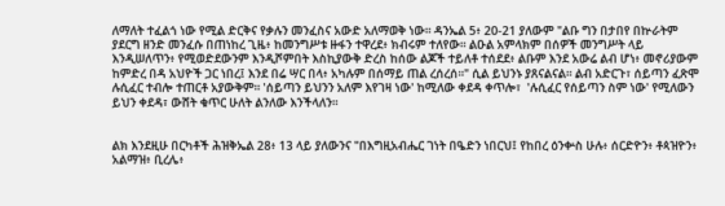ለማለት ተፈልጎ ነው የሚል ድርቅና የቃሉን መንፈስና አውድ አለማወቅ ነው። ዳንኤል 5፥ 20-21 ያለውም "ልቡ ግን በታበየ በኵራትም ያደርግ ዘንድ መንፈሱ በጠነከረ ጊዜ፥ ከመንግሥቱ ዙፋን ተዋረደ፥ ክብሩም ተለየው። ልዑል አምላክም በሰዎች መንግሥት ላይ እንዲሠለጥን፥ የሚወድደውንም እንዲሾምበት እስኪያውቅ ድረስ ከሰው ልጆች ተይለቶ ተሰደደ፥ ልቡም እንደ አውሬ ልብ ሆነ፥ መኖሪያውም ከምድረ በዳ አህዮች ጋር ነበረ፤ እንደ በሬ ሣር በላ፥ አካሉም በሰማይ ጠል ረሰረሰ።" ሲል ይህንኑ ያጸናልናል። ልብ አድርጉ፣ ሰይጣን ፈጽሞ ሉሲፈር ተብሎ ተጠርቶ አያውቅም። 'ሰይጣን ይህንን አለም እየገዛ ነው' ከሚለው ቀደዳ ቀጥሎ፣  'ሉሲፈር የሰይጣን ስም ነው' የሚለውን ይህን ቀደዳ፣ ውሸት ቁጥር ሁለት ልንለው እንችላለን።


ልክ እንደዚሁ በርካቶች ሕዝቅኤል 28፥ 13 ላይ ያለውንና "በእግዚአብሔር ገነት በዔድን ነበርህ፤ የከበረ ዕንቍስ ሁሉ፥ ሰርድዮን፥ ቶጳዝዮን፥ አልማዝ፥ ቢረሌ፥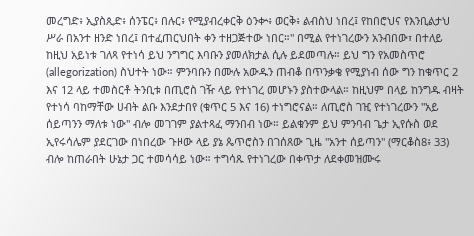መረግድ፥ ኢያስጲድ፥ ሰንፔር፥ በሉር፥ የሚያብረቀርቅ ዕንቍ፥ ወርቅ፥ ልብስህ ነበረ፤ የከበሮህና የእንቢልታህ ሥራ በአንተ ዘንድ ነበረ፤ በተፈጠርህበት ቀን ተዘጋጅተው ነበር።" በሚል የተነገረውን አንብበው፣ በተለይ ከዚህ አይነቱ ገለጻ የተነሳ ይህ ንግግር እባቡን ያመለክታል ሲሉ ይደመጣሉ። ይህ ግን የአመስጥሮ (allegorization) ስህተት ነው። ምንባቡን በሙሉ አውዱን ጠብቆ በጥንቃቄ የሚያነብ ሰው ግን ከቁጥር 2 እና 12 ላይ ተመስርቶ ትንቢቱ በጢሮስ ገዥ ላይ የተነገረ መሆኑን ያስተውላል። ከዚህም በላይ ከንግዱ ብዛት የተነሳ ባከማቸው ሀብት ልቡ እንደታበየ (ቁጥር 5 እና 16) ተነግሮናል። ለጢሮስ ገዢ የተነገረውን "አይ ሰይጣንን ማለቱ ነው" ብሎ መገገም ያልተጻፈ ማንበብ ነው። ይልቁንም ይህ ምንባብ ጌታ ኢየሱስ ወደ ኢየሩሳሌም ያደርገው በነበረው ጉዞው ላይ ያኔ ጴጥሮስን በገሰጸው ጊዜ "አንተ ሰይጣን" (ማርቆስ8፥ 33) ብሎ ከጠራበት ሁኔታ ጋር ተመሳሳይ ነው። ተግሳጹ የተነገረው በቀጥታ ለደቀመዝሙሩ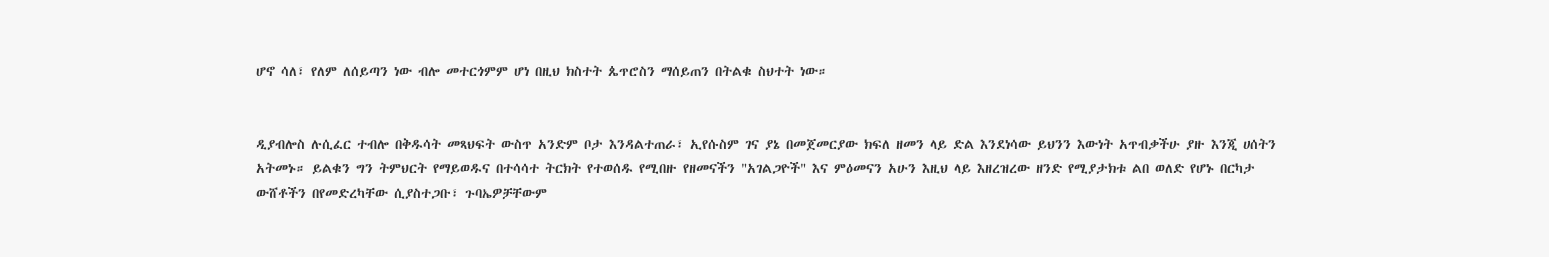ሆኖ ሳለ፣ የለም ለሰይጣን ነው ብሎ መተርጎምም ሆነ በዚህ ክስተት ጴጥሮስን ማሰይጠን በትልቁ ስህተት ነው።


ዲያብሎስ ሉሲፈር ተብሎ በቅዱሳት መጻህፍት ውስጥ አንድም ቦታ እንዳልተጠራ፣ ኢየሱስም ገና ያኔ በመጀመርያው ክፍለ ዘመን ላይ ድል እንደነሳው ይህንን እውነት አጥብቃችሁ ያዙ እንጂ ሀሰትን አትመኑ። ይልቁን ግን ትምህርት የማይወዱና በተሳሳተ ትርክት የተወሰዱ የሚበዙ የዘመናችን "አገልጋዮች" እና ምዕመናን አሁን እዚህ ላይ እዘረዝረው ዘንድ የሚያታክቱ ልበ ወለድ የሆኑ በርካታ ውሸቶችን በየመድረካቸው ሲያስተጋቡ፣ ጉባኤዎቻቸውም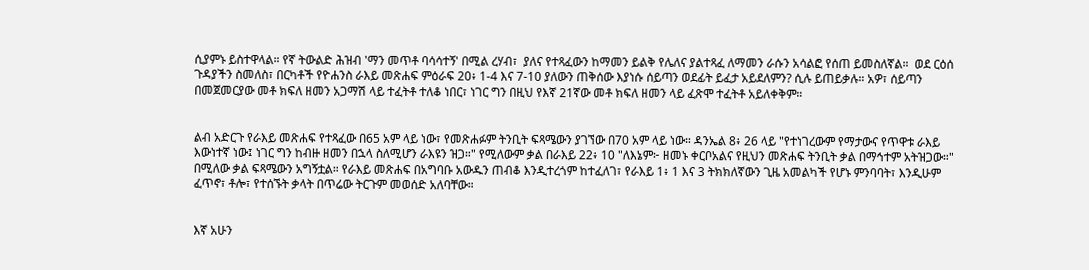ሲያምኑ ይስተዋላል። የኛ ትውልድ ሕዝብ 'ማን መጥቶ ባሳሳተኝ' በሚል ረሃብ፣  ያለና የተጻፈውን ከማመን ይልቅ የሌለና ያልተጻፈ ለማመን ራሱን አሳልፎ የሰጠ ይመስለኛል።  ወደ ርዕሰ ጉዳያችን ስመለስ፣ በርካቶች የዮሐንስ ራእይ መጽሐፍ ምዕራፍ 20፥ 1-4 እና 7-10 ያለውን ጠቅሰው እያነሱ ሰይጣን ወደፊት ይፈታ አይደለምን? ሲሉ ይጠይቃሉ። አዎ፣ ሰይጣን በመጀመርያው መቶ ክፍለ ዘመን አጋማሽ ላይ ተፈትቶ ተለቆ ነበር፣ ነገር ግን በዚህ የእኛ 21ኛው መቶ ክፍለ ዘመን ላይ ፈጽሞ ተፈትቶ አይለቀቅም።


ልብ አድርጉ የራእይ መጽሐፍ የተጻፈው በ65 አም ላይ ነው፣ የመጽሐፉም ትንቢት ፍጻሜውን ያገኘው በ70 አም ላይ ነው። ዳንኤል 8፥ 26 ላይ "የተነገረውም የማታውና የጥዋቱ ራእይ እውነተኛ ነው፤ ነገር ግን ከብዙ ዘመን በኋላ ስለሚሆን ራእዩን ዝጋ።" የሚለውም ቃል በራእይ 22፥ 10 "ለእኔም፦ ዘመኑ ቀርቦአልና የዚህን መጽሐፍ ትንቢት ቃል በማኅተም አትዝጋው።" በሚለው ቃል ፍጻሜውን አግኝቷል። የራእይ መጽሐፍ በአግባቡ አውዱን ጠብቆ እንዲተረጎም ከተፈለገ፣ የራእይ 1፥ 1 እና 3 ትክክለኛውን ጊዜ አመልካች የሆኑ ምንባባት፣ እንዲሁም ፈጥኖ፣ ቶሎ፣ የተሰኙት ቃላት በጥሬው ትርጉም መወሰድ አለባቸው።


እኛ አሁን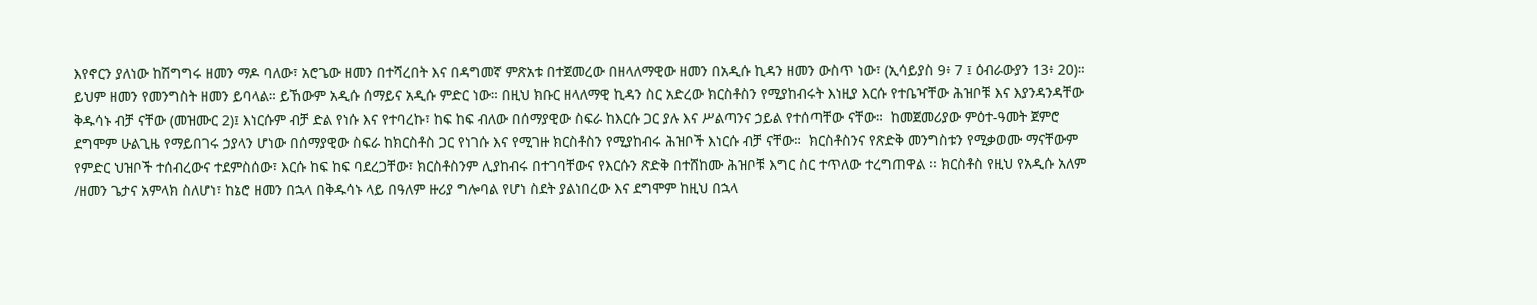እየኖርን ያለነው ከሽግግሩ ዘመን ማዶ ባለው፣ አሮጌው ዘመን በተሻረበት እና በዳግመኛ ምጽአቱ በተጀመረው በዘላለማዊው ዘመን በአዲሱ ኪዳን ዘመን ውስጥ ነው፣ (ኢሳይያስ 9፥ 7 ፤ ዕብራውያን 13፥ 20)። ይህም ዘመን የመንግስት ዘመን ይባላል። ይኸውም አዲሱ ሰማይና አዲሱ ምድር ነው። በዚህ ክቡር ዘላለማዊ ኪዳን ስር አድረው ክርስቶስን የሚያከብሩት እነዚያ እርሱ የተቤዣቸው ሕዝቦቹ እና እያንዳንዳቸው ቅዱሳኑ ብቻ ናቸው (መዝሙር 2)፤ እነርሱም ብቻ ድል የነሱ እና የተባረኩ፣ ከፍ ከፍ ብለው በሰማያዊው ስፍራ ከእርሱ ጋር ያሉ እና ሥልጣንና ኃይል የተሰጣቸው ናቸው።  ከመጀመሪያው ምዕተ-ዓመት ጀምሮ ደግሞም ሁልጊዜ የማይበገሩ ኃያላን ሆነው በሰማያዊው ስፍራ ከክርስቶስ ጋር የነገሱ እና የሚገዙ ክርስቶስን የሚያከብሩ ሕዝቦች እነርሱ ብቻ ናቸው።  ክርስቶስንና የጽድቅ መንግስቱን የሚቃወሙ ማናቸውም የምድር ህዝቦች ተሰብረውና ተደምስሰው፣ እርሱ ከፍ ከፍ ባደረጋቸው፣ ክርስቶስንም ሊያከብሩ በተገባቸውና የእርሱን ጽድቅ በተሸከሙ ሕዝቦቹ እግር ስር ተጥለው ተረግጠዋል ፡፡ ክርስቶስ የዚህ የአዲሱ አለም /ዘመን ጌታና አምላክ ስለሆነ፣ ከኔሮ ዘመን በኋላ በቅዱሳኑ ላይ በዓለም ዙሪያ ግሎባል የሆነ ስደት ያልነበረው እና ደግሞም ከዚህ በኋላ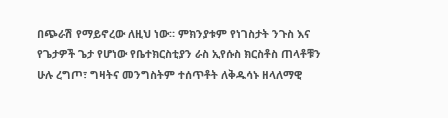በጭራሽ የማይኖረው ለዚህ ነው። ምክንያቱም የነገስታት ንጉስ እና የጌታዎች ጌታ የሆነው የቤተክርስቲያን ራስ ኢየሱስ ክርስቶስ ጠላቶቹን ሁሉ ረግጦ፣ ግዛትና መንግስትም ተሰጥቶት ለቅዱሳኑ ዘላለማዊ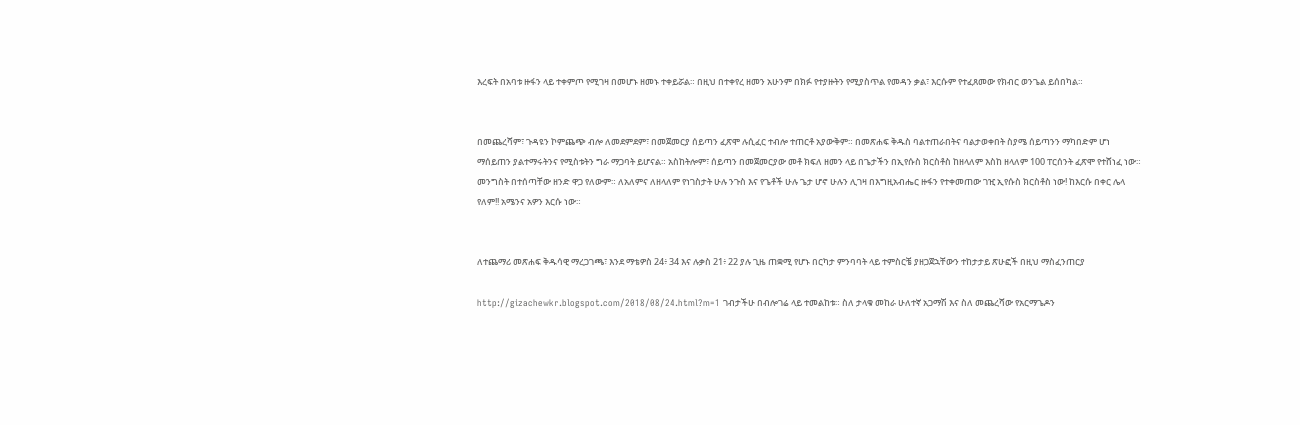እረፍት በአባቱ ዙፋን ላይ ተቀምጦ የሚገዛ በመሆኑ ዘመኑ ተቀይሯል። በዚህ በተቀየረ ዘመን አሁንም በክፉ የተያዙትን የሚያስጥል የመዳን ቃል፣ እርሱም የተፈጸመው የክብር ወንጌል ይሰበካል።


በመጨረሻም፣ ጉዳዩን ኮምጨጭ ብሎ ለመደምደም፣ በመጀመርያ ሰይጣን ፈጽሞ ሉሲፈር ተብሎ ተጠርቶ አያውቅም። በመጽሐፍ ቅዱስ ባልተጠራበትና ባልታወቀበት ስያሜ ሰይጣንን ማካበድም ሆነ ማሰይጠን ያልተማሩትንና የሚስቱትን ግራ ማጋባት ይሆናል። አስከትሎም፣ ሰይጣን በመጀመርያው መቶ ክፍለ ዘመን ላይ በጌታችን በኢየሱስ ክርስቶስ ከዘላለም እስከ ዘላለም 100 ፐርሰንት ፈጽሞ የተሸነፈ ነው። መንግስት በተሰጣቸው ዘንድ ዋጋ የለውም። ለአለምና ለዘላለም የነገስታት ሁሉ ንጉስ እና የጌቶች ሁሉ ጌታ ሆኖ ሁሉን ሊገዛ በእግዚአብሔር ዙፋን የተቀመጠው ገዢ ኢየሱስ ክርስቶስ ነው! ከእርሱ በቀር ሌላ የለም!! አሜንና አዎን እርሱ ነው።


ለተጨማሪ መጽሐፍ ቅዱሳዊ ማረጋገጫ፣ እንደ ማቴዎስ 24፥ 34 እና ሉቃስ 21፥ 22 ያሉ ጊዜ ጠቋሚ የሆኑ በርካታ ምንባባት ላይ ተምስርቼ ያዘጋጀኋቸውን ተከታታይ ጽሁፎች በዚህ ማስፈንጠርያ

http://gizachewkr.blogspot.com/2018/08/24.html?m=1 ገብታችሁ በብሎገሬ ላይ ተመልከቱ። ስለ ታላቁ መከራ ሁለተኛ አጋማሽ እና ስለ መጨረሻው የአርማጌዶን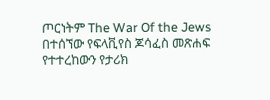ጦርነትም The War Of the Jews በተሰኘው የፍላቪየስ ጆሳፈስ መጽሐፍ የተተረከውን የታሪክ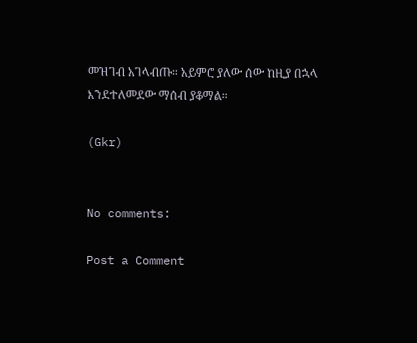መዝገብ አገላብጡ። አይምሮ ያለው ሰው ከዚያ በኋላ እንደተለመደው ማሰብ ያቆማል።

(Gkr)


No comments:

Post a Comment